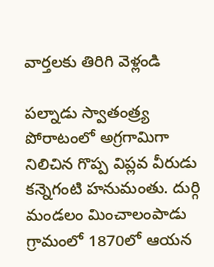వార్తలకు తిరిగి వెళ్లండి

పల్నాడు స్వాతంత్ర్య పోరాటంలో అగ్రగామిగా నిలిచిన గొప్ప విప్లవ వీరుడు కన్నెగంటి హనుమంతు. దుర్గి మండలం మించాలంపాడు గ్రామంలో 1870లో ఆయన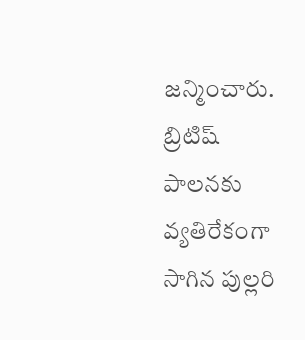జన్మించారు. బ్రిటిష్ పాలనకు వ్యతిరేకంగా సాగిన పుల్లరి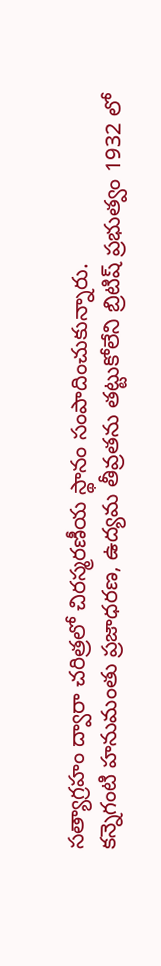సత్యాగ్రహం ద్వారా చరిత్రలో చిరస్మరణీయ స్థానం సంపాదించుకున్నారు.
కన్నెగంటి హనుమంతు ప్రజాధరణ, ఉద్యమ తీవ్రతను తట్టుకోలేని బ్రిటిష్ ప్రభుత్వం 1932 లో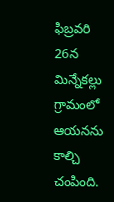ఫిబ్రవరి 26న మిన్నేకల్లు గ్రామంలో ఆయనను కాల్చి చంపింది.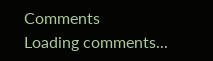Comments
Loading comments...